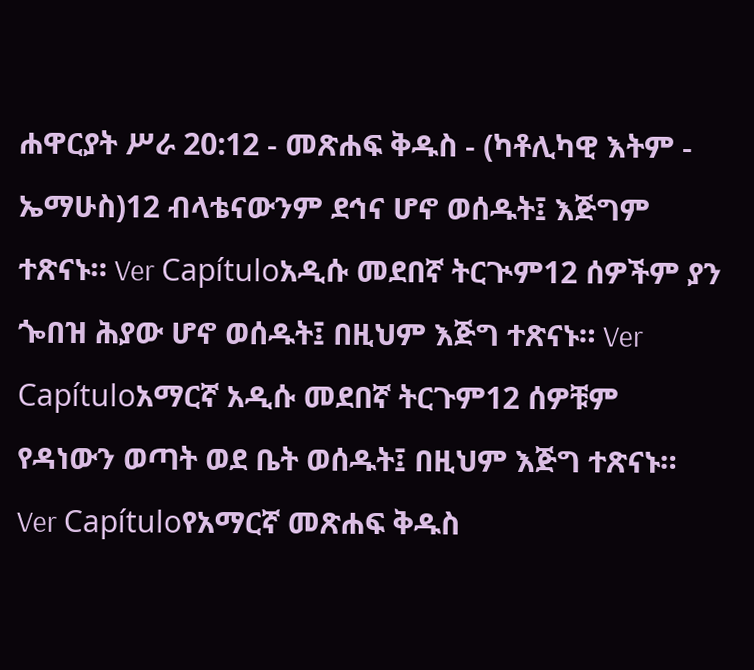ሐዋርያት ሥራ 20:12 - መጽሐፍ ቅዱስ - (ካቶሊካዊ እትም - ኤማሁስ)12 ብላቴናውንም ደኅና ሆኖ ወሰዱት፤ እጅግም ተጽናኑ። Ver Capítuloአዲሱ መደበኛ ትርጒም12 ሰዎችም ያን ጐበዝ ሕያው ሆኖ ወሰዱት፤ በዚህም እጅግ ተጽናኑ። Ver Capítuloአማርኛ አዲሱ መደበኛ ትርጉም12 ሰዎቹም የዳነውን ወጣት ወደ ቤት ወሰዱት፤ በዚህም እጅግ ተጽናኑ። Ver Capítuloየአማርኛ መጽሐፍ ቅዱስ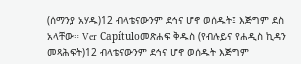(ሰማንያ አሃዱ)12 ብላቴናውንም ደኅና ሆኖ ወሰዱት፤ እጅግም ደስ አላቸው። Ver Capítuloመጽሐፍ ቅዱስ (የብሉይና የሐዲስ ኪዳን መጻሕፍት)12 ብላቴናውንም ደኅና ሆኖ ወሰዱት እጅግም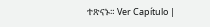ተጽናኑ። Ver Capítulo |